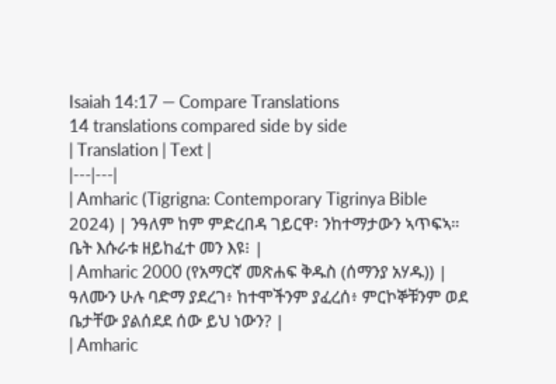Isaiah 14:17 — Compare Translations
14 translations compared side by side
| Translation | Text |
|---|---|
| Amharic (Tigrigna: Contemporary Tigrinya Bible 2024) | ንዓለም ከም ምድረበዳ ገይርዋ፡ ንከተማታውን ኣጥፍኣ። ቤት እሱራቱ ዘይከፈተ መን እዩ፧ |
| Amharic 2000 (የአማርኛ መጽሐፍ ቅዱስ (ሰማንያ አሃዱ)) | ዓለሙን ሁሉ ባድማ ያደረገ፥ ከተሞችንም ያፈረሰ፥ ምርኮኞቹንም ወደ ቤታቸው ያልሰደደ ሰው ይህ ነውን? |
| Amharic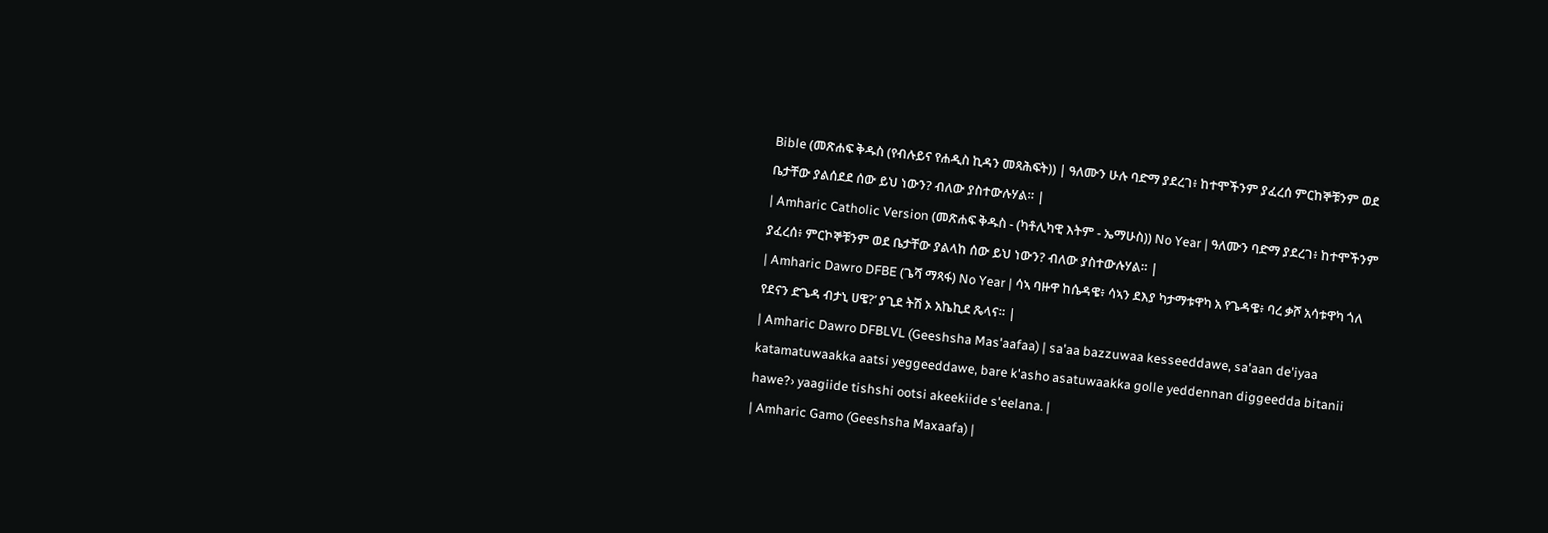Bible (መጽሐፍ ቅዱስ (የብሉይና የሐዲስ ኪዳን መጻሕፍት)) | ዓለሙን ሁሉ ባድማ ያደረገ፥ ከተሞችንም ያፈረሰ ምርከኞቹንም ወደ ቤታቸው ያልሰደደ ሰው ይህ ነውን? ብለው ያስተውሉሃል። |
| Amharic Catholic Version (መጽሐፍ ቅዱስ - (ካቶሊካዊ እትም - ኤማሁስ)) No Year | ዓለሙን ባድማ ያደረገ፥ ከተሞችንም ያፈረሰ፥ ምርኮኞቹንም ወደ ቤታቸው ያልላከ ሰው ይህ ነውን? ብለው ያስተውሉሃል። |
| Amharic Dawro DFBE (ጌሻ ማጻፋ) No Year | ሳኣ ባዙዋ ከሴዳዌ፥ ሳኣን ደእያ ካታማቱዋካ አ የጌዳዌ፥ ባረ ቃሾ አሳቱዋካ ጎለ የደናን ድጌዳ ብታኒ ሀዌ?’ ያጊደ ትሽ ኦ አኬኪደ ጼላና። |
| Amharic Dawro DFBLVL (Geeshsha Mas'aafaa) | sa'aa bazzuwaa kesseeddawe, sa'aan de'iyaa katamatuwaakka aatsi yeggeeddawe, bare k'asho asatuwaakka golle yeddennan diggeedda bitanii hawe?› yaagiide tishshi ootsi akeekiide s'eelana. |
| Amharic Gamo (Geeshsha Maxaafa) |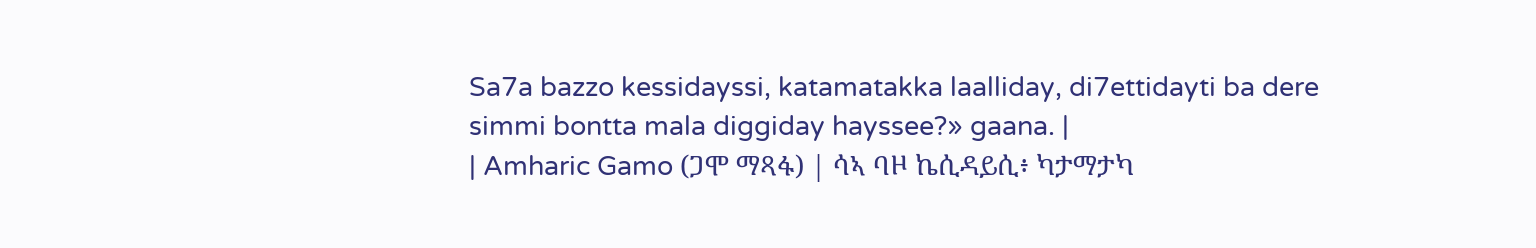Sa7a bazzo kessidayssi, katamatakka laalliday, di7ettidayti ba dere simmi bontta mala diggiday hayssee?» gaana. |
| Amharic Gamo (ጋሞ ማጻፋ) | ሳኣ ባዞ ኬሲዳይሲ፥ ካታማታካ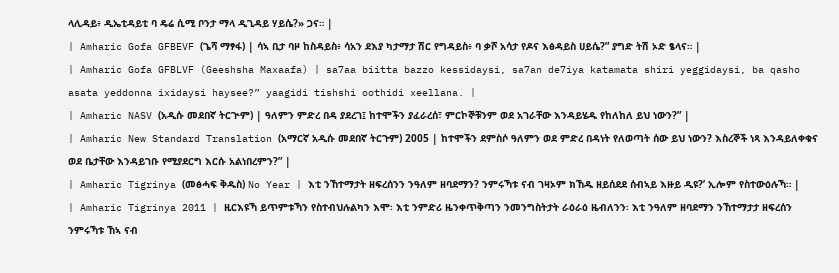ላሊዳይ፥ ዲኤቲዳይቲ ባ ዴሬ ሲሚ ቦንታ ማላ ዲጊዳይ ሃይሴ?» ጋና። |
| Amharic Gofa GFBEVF (ጌሻ ማፃፋ) | ሳኣ ቢታ ባዞ ከስዳይስ፥ ሳአን ደእያ ካታማታ ሽር የግዳይስ፥ ባ ቃሾ አሳታ የዶና እፅዳይስ ሀይሴ?” ያግድ ትሽ ኦድ ፄላና። |
| Amharic Gofa GFBLVF (Geeshsha Maxaafa) | sa7aa biitta bazzo kessidaysi, sa7an de7iya katamata shiri yeggidaysi, ba qasho asata yeddonna ixidaysi haysee?” yaagidi tishshi oothidi xeellana. |
| Amharic NASV (አዲሱ መደበኛ ትርጒም) | ዓለምን ምድረ በዳ ያደረገ፤ ከተሞችን ያፈራረሰ፣ ምርኮኞቹንም ወደ አገራቸው እንዳይሄዱ የከለከለ ይህ ነውን?” |
| Amharic New Standard Translation (አማርኛ አዲሱ መደበኛ ትርጉም) 2005 | ከተሞችን ደምስሶ ዓለምን ወደ ምድረ በዳነት የለወጣት ሰው ይህ ነውን? እስረኞች ነጻ እንዳይለቀቁና ወደ ቤታቸው እንዳይገቡ የሚያደርግ እርሱ አልነበረምን?” |
| Amharic Tigrinya (መፅሓፍ ቅዱስ) No Year | እቲ ንኸተማታት ዘፍረሰንን ንዓለም ዘባደማን? ንምሩኻቱ ናብ ገዛኦም ክኸዱ ዘይሰደደ ሰብኣይ እዙይ ዲዩ?’ ኢሎም የስተውዕሉኻ። |
| Amharic Tigrinya 2011 | ዚርእዩኻ ይጥምቱኻን የስተብህሉልካን እሞ፡ እቲ ንምድሪ ዜንቀጥቅጣን ንመንግስትታት ራዕራዕ ዜብለንን፡ እቲ ንዓለም ዘባደማን ንኸተማታታ ዘፍረሰን ንምሩኻቱ ኸኣ ናብ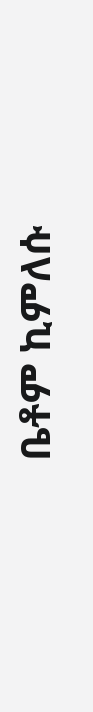ቤቶም ኪምለሱ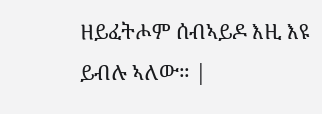ዘይፈትሖም ሰብኣይዶ እዚ እዩ ይብሉ ኣለው። |